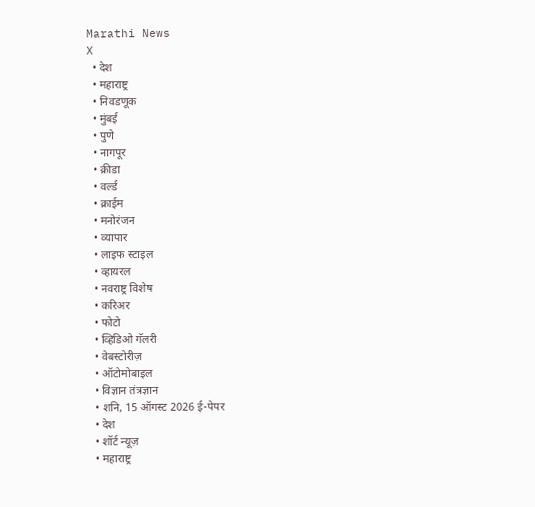Marathi News
X
  • देश
  • महाराष्ट्र
  • निवडणूक
  • मुंबई
  • पुणे
  • नागपूर
  • क्रीडा
  • वर्ल्ड
  • क्राईम
  • मनोरंजन
  • व्यापार
  • लाइफ स्टाइल
  • व्हायरल
  • नवराष्ट्र विशेष
  • करिअर
  • फोटो
  • व्हिडिओ गॅलरी
  • वेबस्टोरीज़
  • ऑटोमोबाइल
  • विज्ञान तंत्रज्ञान
  • शनि, 15 ऑगस्ट 2026 ई-पेपर
  • देश
  • शॉर्ट न्यूज़
  • महाराष्ट्र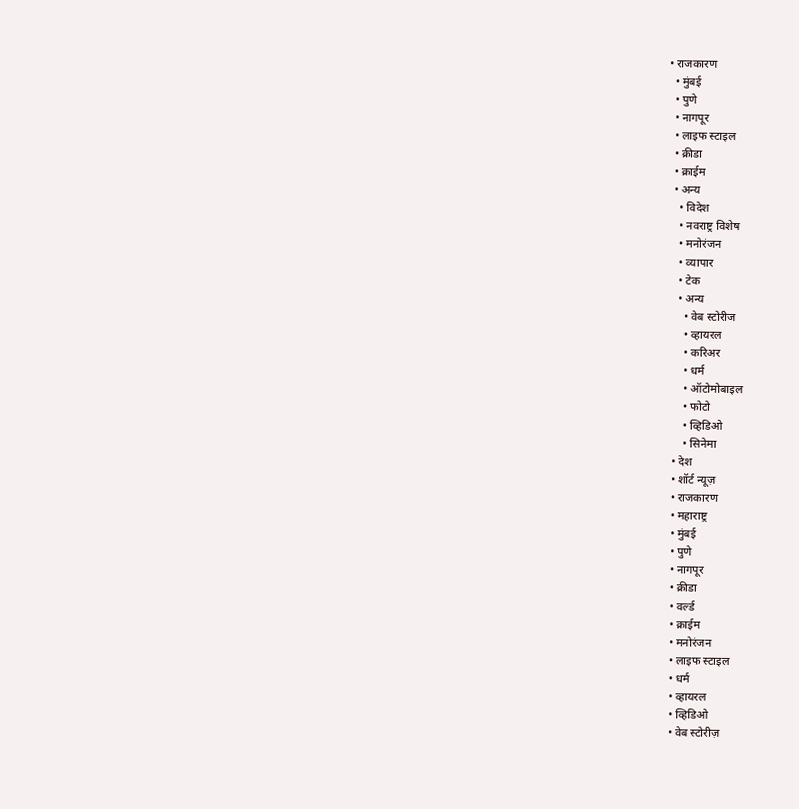• राजकारण
  • मुंबई
  • पुणे
  • नागपूर
  • लाइफ स्टाइल
  • क्रीडा
  • क्राईम
  • अन्य
    • विदेश
    • नवराष्ट्र विशेष
    • मनोरंजन
    • व्यापार
    • टेक
    • अन्य
      • वेब स्टोरीज
      • व्हायरल
      • करिअर
      • धर्म
      • ऑटोमोबाइल
      • फोटो
      • व्हिडिओ
      • सिनेमा
  • देश
  • शॉर्ट न्यूज़
  • राजकारण
  • महाराष्ट्र
  • मुंबई
  • पुणे
  • नागपूर
  • क्रीडा
  • वर्ल्ड
  • क्राईम
  • मनोरंजन
  • लाइफ स्टाइल
  • धर्म
  • व्हायरल
  • व्हिडिओ
  • वेब स्टोरीज़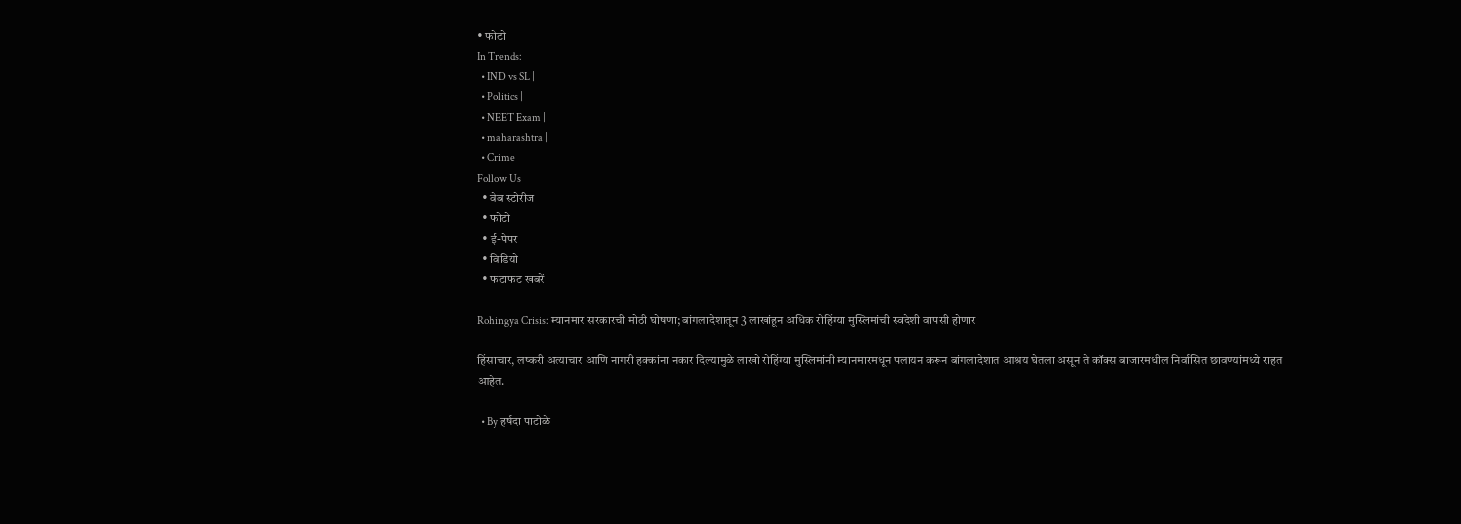• फोटो
In Trends:
  • IND vs SL |
  • Politics |
  • NEET Exam |
  • maharashtra |
  • Crime
Follow Us
  • वेब स्टोरीज
  • फोटो
  • ई-पेपर
  • विडियो
  • फटाफट खबरें

Rohingya Crisis: म्यानमार सरकारची मोठी घोषणा; बांगलादेशातून 3 लाखांहून अधिक रोहिंग्या मुस्लिमांची स्वदेशी वापसी होणार

हिंसाचार, लष्करी अत्याचार आणि नागरी हक्कांना नकार दिल्यामुळे लाखो रोहिंग्या मुस्लिमांनी म्यानमारमधून पलायन करून बांगलादेशात आश्रय घेतला असून ते कॉक्स बाजारमधील निर्वासित छावण्यांमध्ये राहत आहेत.

  • By हर्षदा पाटोळे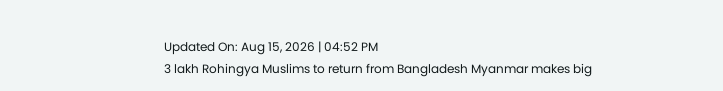Updated On: Aug 15, 2026 | 04:52 PM
3 lakh Rohingya Muslims to return from Bangladesh Myanmar makes big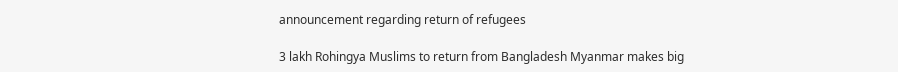announcement regarding return of refugees

3 lakh Rohingya Muslims to return from Bangladesh Myanmar makes big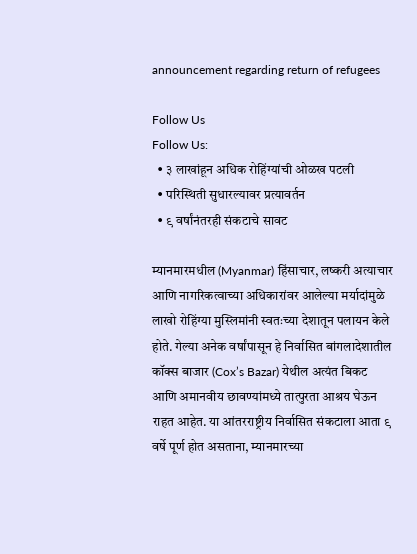announcement regarding return of refugees

Follow Us
Follow Us:
  • ३ लाखांहून अधिक रोहिंग्यांची ओळख पटली
  • परिस्थिती सुधारल्यावर प्रत्यावर्तन
  • ९ वर्षांनंतरही संकटाचे सावट

म्यानमारमधील (Myanmar) हिंसाचार, लष्करी अत्याचार आणि नागरिकत्वाच्या अधिकारांवर आलेल्या मर्यादांमुळे लाखो रोहिंग्या मुस्लिमांनी स्वतःच्या देशातून पलायन केले होते. गेल्या अनेक वर्षांपासून हे निर्वासित बांगलादेशातील कॉक्स बाजार (Cox’s Bazar) येथील अत्यंत बिकट आणि अमानवीय छावण्यांमध्ये तात्पुरता आश्रय घेऊन राहत आहेत. या आंतरराष्ट्रीय निर्वासित संकटाला आता ९ वर्षे पूर्ण होत असताना, म्यानमारच्या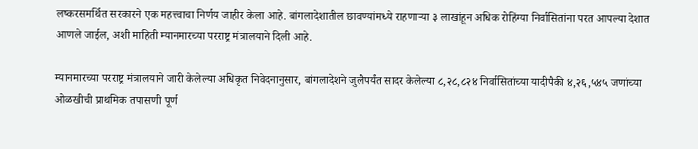लष्करसमर्थित सरकारने एक महत्त्वाचा निर्णय जाहीर केला आहे. बांगलादेशातील छावण्यांमध्ये राहणाऱ्या ३ लाखांहून अधिक रोहिंग्या निर्वासितांना परत आपल्या देशात आणले जाईल, अशी माहिती म्यानमारच्या परराष्ट्र मंत्रालयाने दिली आहे.

म्यानमारच्या परराष्ट्र मंत्रालयाने जारी केलेल्या अधिकृत निवेदनानुसार, बांगलादेशने जुलैपर्यंत सादर केलेल्या ८,२८,८२४ निर्वासितांच्या यादीपैकी ४,२६,५४५ जणांच्या ओळखीची प्राथमिक तपासणी पूर्ण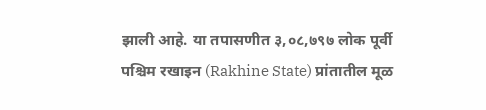झाली आहे. या तपासणीत ३,०८,७९७ लोक पूर्वी पश्चिम रखाइन (Rakhine State) प्रांतातील मूळ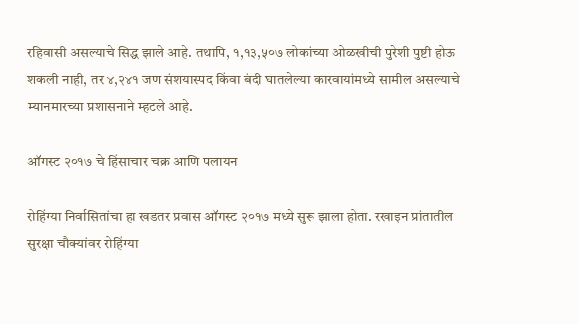रहिवासी असल्याचे सिद्ध झाले आहे. तथापि, १,१३,५०७ लोकांच्या ओळखीची पुरेशी पुष्टी होऊ शकली नाही, तर ४,२४१ जण संशयास्पद किंवा बंदी घातलेल्या कारवायांमध्ये सामील असल्याचे म्यानमारच्या प्रशासनाने म्हटले आहे.

ऑगस्ट २०१७ चे हिंसाचार चक्र आणि पलायन

रोहिंग्या निर्वासितांचा हा खडतर प्रवास ऑगस्ट २०१७ मध्ये सुरू झाला होता. रखाइन प्रांतातील सुरक्षा चौक्यांवर रोहिंग्या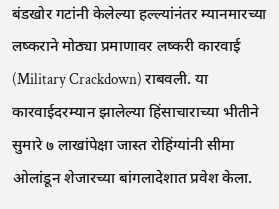बंडखोर गटांनी केलेल्या हल्ल्यांनंतर म्यानमारच्या लष्कराने मोठ्या प्रमाणावर लष्करी कारवाई (Military Crackdown) राबवली. या कारवाईदरम्यान झालेल्या हिंसाचाराच्या भीतीने सुमारे ७ लाखांपेक्षा जास्त रोहिंग्यांनी सीमा ओलांडून शेजारच्या बांगलादेशात प्रवेश केला.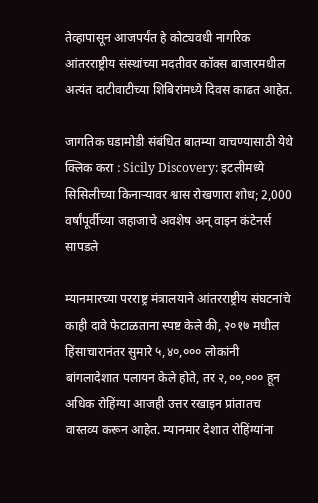तेव्हापासून आजपर्यंत हे कोट्यवधी नागरिक आंतरराष्ट्रीय संस्थांच्या मदतीवर कॉक्स बाजारमधील अत्यंत दाटीवाटीच्या शिबिरांमध्ये दिवस काढत आहेत.

जागतिक घडामोडी संबंधित बातम्या वाचण्यासाठी येथे क्लिक करा : Sicily Discovery: इटलीमध्ये सिसिलीच्या किनाऱ्यावर श्वास रोखणारा शोध; 2,000 वर्षांपूर्वीच्या जहाजाचे अवशेष अन् वाइन कंटेनर्स सापडले

म्यानमारच्या परराष्ट्र मंत्रालयाने आंतरराष्ट्रीय संघटनांचे काही दावे फेटाळताना स्पष्ट केले की, २०१७ मधील हिंसाचारानंतर सुमारे ५,४०,००० लोकांनी बांगलादेशात पलायन केले होते, तर २,००,००० हून अधिक रोहिंग्या आजही उत्तर रखाइन प्रांतातच वास्तव्य करून आहेत. म्यानमार देशात रोहिंग्यांना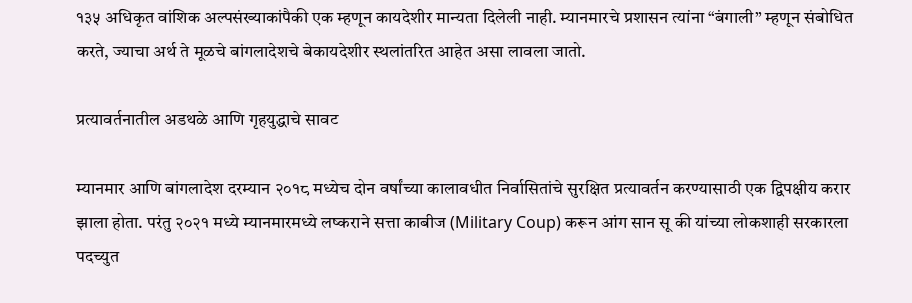१३५ अधिकृत वांशिक अल्पसंख्याकांपैकी एक म्हणून कायदेशीर मान्यता दिलेली नाही. म्यानमारचे प्रशासन त्यांना “बंगाली” म्हणून संबोधित करते, ज्याचा अर्थ ते मूळचे बांगलादेशचे बेकायदेशीर स्थलांतरित आहेत असा लावला जातो.

प्रत्यावर्तनातील अडथळे आणि गृहयुद्धाचे सावट

म्यानमार आणि बांगलादेश दरम्यान २०१८ मध्येच दोन वर्षांच्या कालावधीत निर्वासितांचे सुरक्षित प्रत्यावर्तन करण्यासाठी एक द्विपक्षीय करार झाला होता. परंतु २०२१ मध्ये म्यानमारमध्ये लष्कराने सत्ता काबीज (Military Coup) करून आंग सान सू की यांच्या लोकशाही सरकारला पदच्युत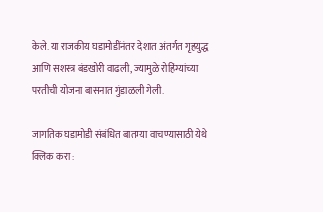केले. या राजकीय घडामोडींनंतर देशात अंतर्गत गृहयुद्ध आणि सशस्त्र बंडखोरी वाढली, ज्यामुळे रोहिंग्यांच्या परतीची योजना बासनात गुंडाळली गेली.

जागतिक घडामोडी संबंधित बातम्या वाचण्यासाठी येथे क्लिक करा :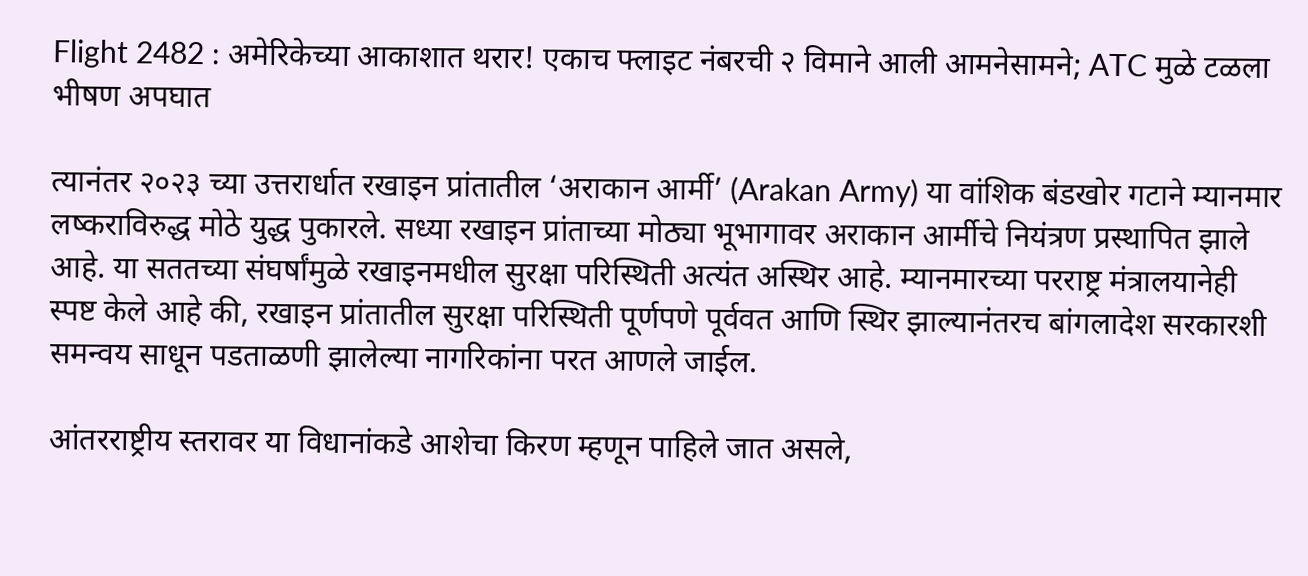Flight 2482 : अमेरिकेच्या आकाशात थरार! एकाच फ्लाइट नंबरची २ विमाने आली आमनेसामने; ATC मुळे टळला भीषण अपघात

त्यानंतर २०२३ च्या उत्तरार्धात रखाइन प्रांतातील ‘अराकान आर्मी’ (Arakan Army) या वांशिक बंडखोर गटाने म्यानमार लष्कराविरुद्ध मोठे युद्ध पुकारले. सध्या रखाइन प्रांताच्या मोठ्या भूभागावर अराकान आर्मीचे नियंत्रण प्रस्थापित झाले आहे. या सततच्या संघर्षांमुळे रखाइनमधील सुरक्षा परिस्थिती अत्यंत अस्थिर आहे. म्यानमारच्या परराष्ट्र मंत्रालयानेही स्पष्ट केले आहे की, रखाइन प्रांतातील सुरक्षा परिस्थिती पूर्णपणे पूर्ववत आणि स्थिर झाल्यानंतरच बांगलादेश सरकारशी समन्वय साधून पडताळणी झालेल्या नागरिकांना परत आणले जाईल.

आंतरराष्ट्रीय स्तरावर या विधानांकडे आशेचा किरण म्हणून पाहिले जात असले,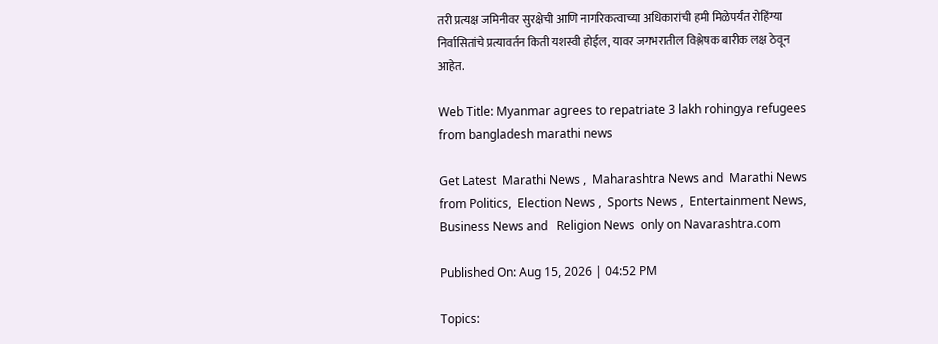तरी प्रत्यक्ष जमिनीवर सुरक्षेची आणि नागरिकत्वाच्या अधिकारांची हमी मिळेपर्यंत रोहिंग्या निर्वासितांचे प्रत्यावर्तन किती यशस्वी होईल, यावर जगभरातील विश्लेषक बारीक लक्ष ठेवून आहेत.

Web Title: Myanmar agrees to repatriate 3 lakh rohingya refugees from bangladesh marathi news

Get Latest  Marathi News ,  Maharashtra News and  Marathi News from Politics,  Election News ,  Sports News ,  Entertainment News,  Business News and   Religion News  only on Navarashtra.com

Published On: Aug 15, 2026 | 04:52 PM

Topics: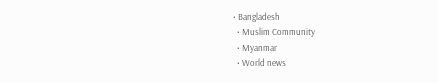• Bangladesh
  • Muslim Community
  • Myanmar
  • World news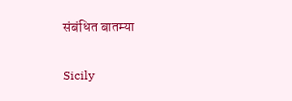संबंधित बातम्या

Sicily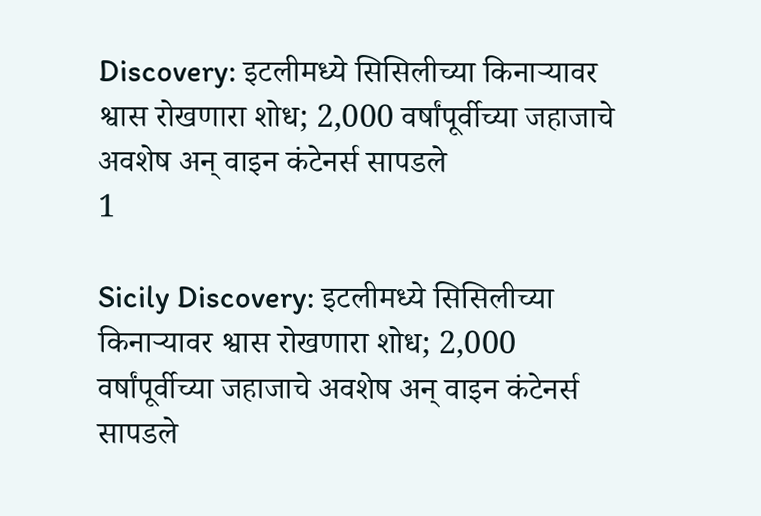Discovery: इटलीमध्ये सिसिलीच्या किनाऱ्यावर श्वास रोखणारा शोध; 2,000 वर्षांपूर्वीच्या जहाजाचे अवशेष अन् वाइन कंटेनर्स सापडले
1

Sicily Discovery: इटलीमध्ये सिसिलीच्या किनाऱ्यावर श्वास रोखणारा शोध; 2,000 वर्षांपूर्वीच्या जहाजाचे अवशेष अन् वाइन कंटेनर्स सापडले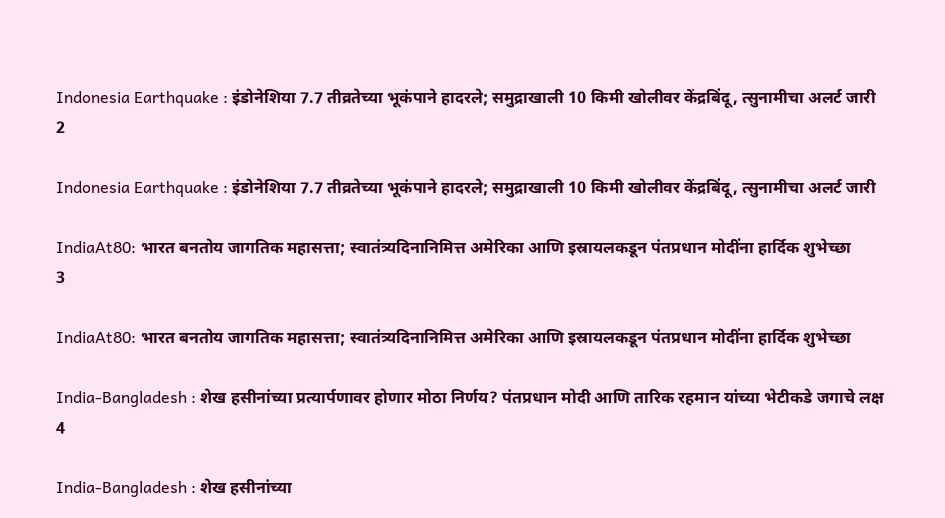Indonesia Earthquake : इंडोनेशिया 7.7 तीव्रतेच्या भूकंपाने हादरले; समुद्राखाली 10 किमी खोलीवर केंद्रबिंदू, त्सुनामीचा अलर्ट जारी
2

Indonesia Earthquake : इंडोनेशिया 7.7 तीव्रतेच्या भूकंपाने हादरले; समुद्राखाली 10 किमी खोलीवर केंद्रबिंदू, त्सुनामीचा अलर्ट जारी

IndiaAt80: भारत बनतोय जागतिक महासत्ता; स्वातंत्र्यदिनानिमित्त अमेरिका आणि इस्रायलकडून पंतप्रधान मोदींना हार्दिक शुभेच्छा
3

IndiaAt80: भारत बनतोय जागतिक महासत्ता; स्वातंत्र्यदिनानिमित्त अमेरिका आणि इस्रायलकडून पंतप्रधान मोदींना हार्दिक शुभेच्छा

India-Bangladesh : शेख हसीनांच्या प्रत्यार्पणावर होणार मोठा निर्णय? पंतप्रधान मोदी आणि तारिक रहमान यांच्या भेटीकडे जगाचे लक्ष
4

India-Bangladesh : शेख हसीनांच्या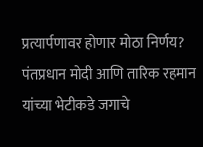प्रत्यार्पणावर होणार मोठा निर्णय? पंतप्रधान मोदी आणि तारिक रहमान यांच्या भेटीकडे जगाचे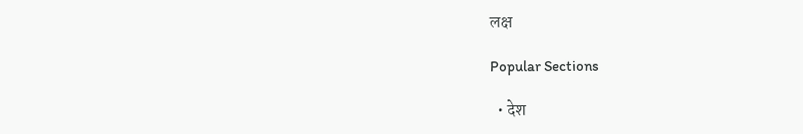लक्ष

Popular Sections

  • देश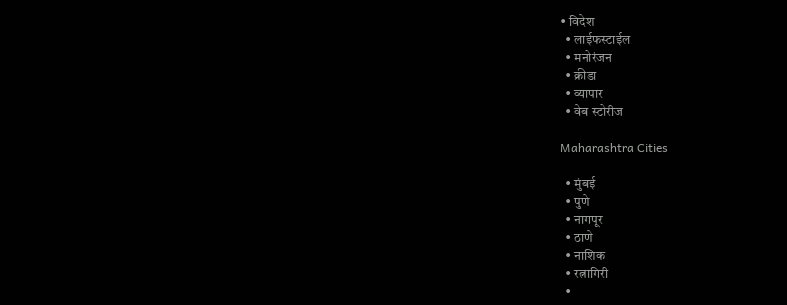• विदेश
  • लाईफस्टाईल
  • मनोरंजन
  • क्रीडा
  • व्यापार
  • वेब स्टोरीज

Maharashtra Cities

  • मुंबई
  • पुणे
  • नागपूर
  • ठाणे
  • नाशिक
  • रत्नागिरी
  •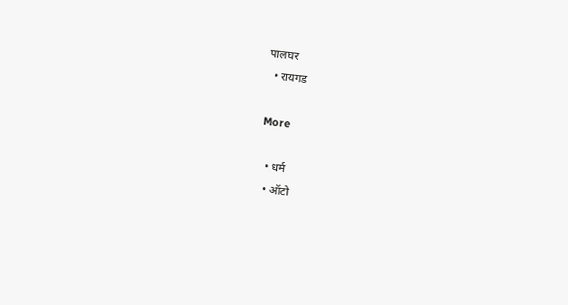पालघर
  • रायगड

More

  • धर्म
  • ऑटो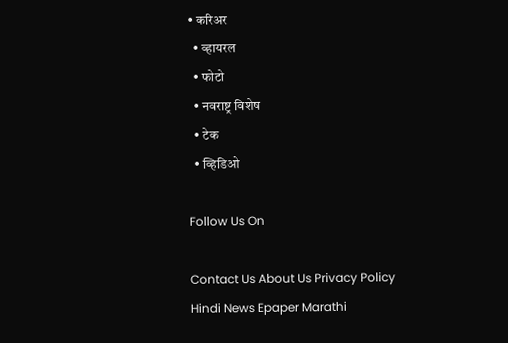• करिअर
  • व्हायरल
  • फोटो
  • नवराष्ट्र विशेष
  • टेक
  • व्हिडिओ

Follow Us On

Contact Us About Us Privacy Policy
Hindi News Epaper Marathi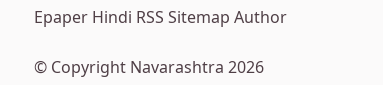Epaper Hindi RSS Sitemap Author

© Copyright Navarashtra 2026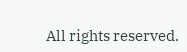All rights reserved.